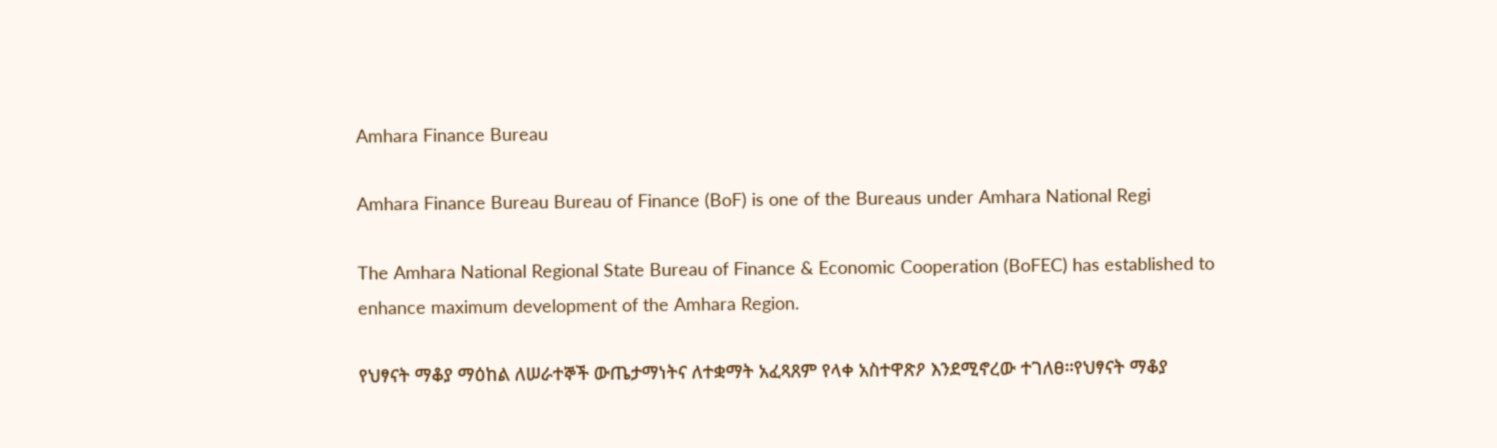Amhara Finance Bureau

Amhara Finance Bureau Bureau of Finance (BoF) is one of the Bureaus under Amhara National Regi

The Amhara National Regional State Bureau of Finance & Economic Cooperation (BoFEC) has established to enhance maximum development of the Amhara Region.

የህፃናት ማቆያ ማዕከል ለሠራተኞች ውጤታማነትና ለተቋማት አፈጻጸም የላቀ አስተዋጽዖ እንደሚኖረው ተገለፀ።የህፃናት ማቆያ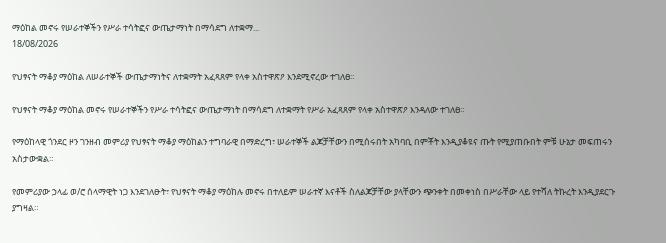ማዕከል መኖሩ የሠራተኞችን የሥራ ተሳትፎና ውጤታማነት በማሳደግ ለተቋማ...
18/08/2026

የህፃናት ማቆያ ማዕከል ለሠራተኞች ውጤታማነትና ለተቋማት አፈጻጸም የላቀ አስተዋጽዖ እንደሚኖረው ተገለፀ።

የህፃናት ማቆያ ማዕከል መኖሩ የሠራተኞችን የሥራ ተሳትፎና ውጤታማነት በማሳደግ ለተቋማት የሥራ አፈጻጸም የላቀ አስተዋጽዖ እንዳለው ተገለፀ።

የማዕከላዊ ጎንደር ዞን ገንዘብ መምሪያ የህፃናት ማቆያ ማዕከልን ተግባራዊ በማድረግ፣ ሠራተኞች ልጆቻቸውን በሚሰሩበት አካባቢ በምቾት እንዲያቆዩና ጡት የሚያጠቡበት ምቹ ሁኔታ መፍጠሩን አስታውቋል።

የመምሪያው ኃላፊ ወ/ሮ ሰላማዊት ነጋ እንደገለፁት፣ የህፃናት ማቆያ ማዕከሉ መኖሩ በተለይም ሠራተኛ እናቶች ስለልጆቻቸው ያላቸውን ጭንቀት በመቀነስ በሥራቸው ላይ የተሻለ ትኩረት እንዲያደርጉ ያግዛል።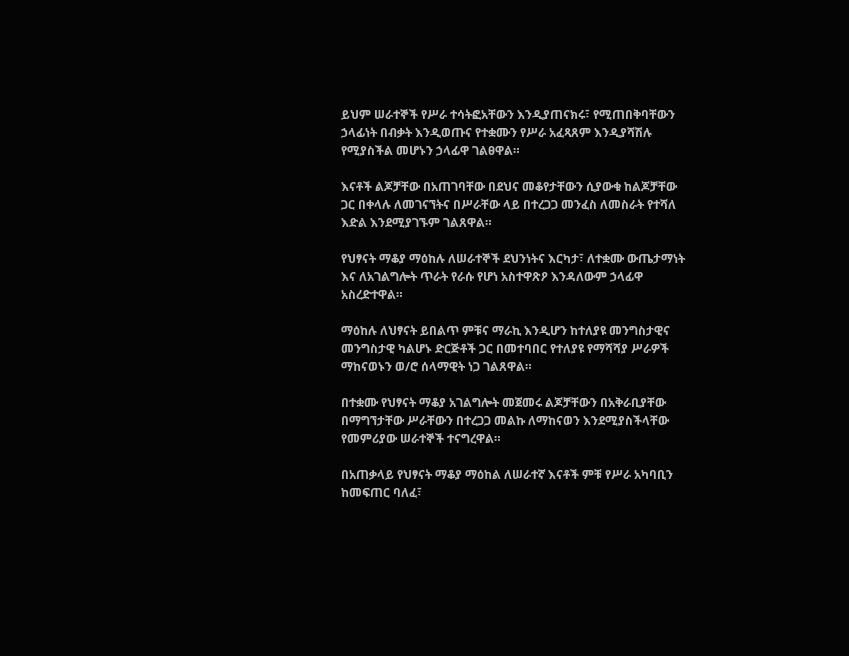ይህም ሠራተኞች የሥራ ተሳትፎአቸውን እንዲያጠናክሩ፣ የሚጠበቅባቸውን ኃላፊነት በብቃት እንዲወጡና የተቋሙን የሥራ አፈጻጸም እንዲያሻሽሉ የሚያስችል መሆኑን ኃላፊዋ ገልፀዋል።

እናቶች ልጆቻቸው በአጠገባቸው በደህና መቆየታቸውን ሲያውቁ ከልጆቻቸው ጋር በቀላሉ ለመገናኘትና በሥራቸው ላይ በተረጋጋ መንፈስ ለመስራት የተሻለ እድል እንደሚያገኙም ገልጸዋል።

የህፃናት ማቆያ ማዕከሉ ለሠራተኞች ደህንነትና እርካታ፣ ለተቋሙ ውጤታማነት እና ለአገልግሎት ጥራት የራሱ የሆነ አስተዋጽዖ እንዳለውም ኃላፊዋ አስረድተዋል።

ማዕከሉ ለህፃናት ይበልጥ ምቹና ማራኪ እንዲሆን ከተለያዩ መንግስታዊና መንግስታዊ ካልሆኑ ድርጅቶች ጋር በመተባበር የተለያዩ የማሻሻያ ሥራዎች ማከናወኑን ወ/ሮ ሰላማዊት ነጋ ገልጸዋል።

በተቋሙ የህፃናት ማቆያ አገልግሎት መጀመሩ ልጆቻቸውን በአቅራቢያቸው በማግኘታቸው ሥራቸውን በተረጋጋ መልኩ ለማከናወን እንደሚያስችላቸው የመምሪያው ሠራተኞች ተናግረዋል።

በአጠቃላይ የህፃናት ማቆያ ማዕከል ለሠራተኛ እናቶች ምቹ የሥራ አካባቢን ከመፍጠር ባለፈ፣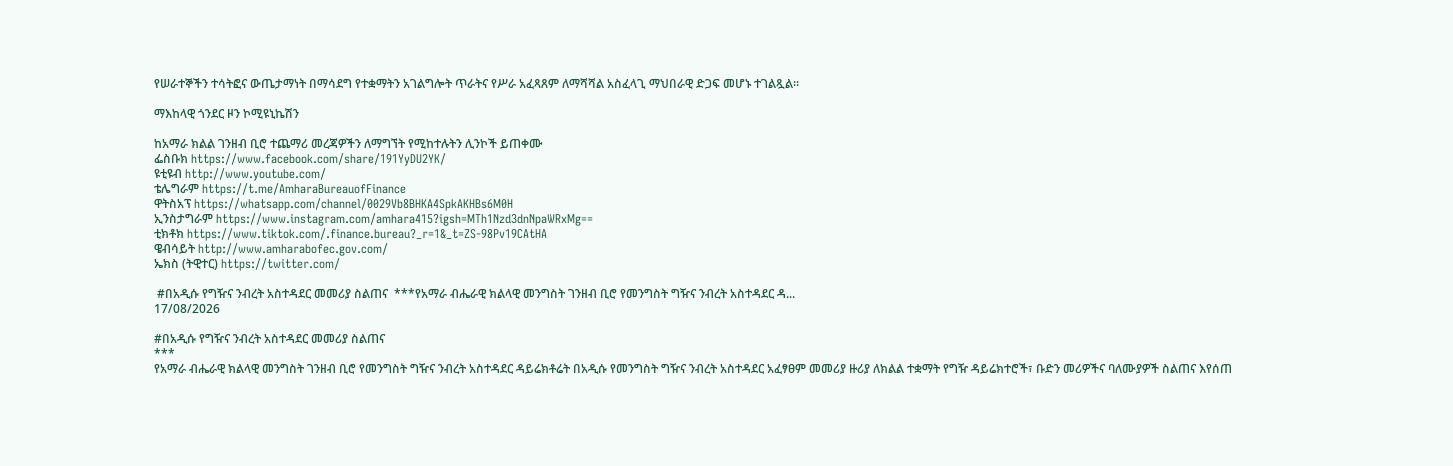የሠራተኞችን ተሳትፎና ውጤታማነት በማሳደግ የተቋማትን አገልግሎት ጥራትና የሥራ አፈጻጸም ለማሻሻል አስፈላጊ ማህበራዊ ድጋፍ መሆኑ ተገልጿል።

ማእከላዊ ጎንደር ዞን ኮሚዩኒኬሽን

ከአማራ ክልል ገንዘብ ቢሮ ተጨማሪ መረጃዎችን ለማግኘት የሚከተሉትን ሊንኮች ይጠቀሙ
ፌስቡክ https://www.facebook.com/share/191YyDU2YK/
ዩቲዩብ http://www.youtube.com/
ቴሌግራም https://t.me/AmharaBureauofFinance
ዋትስአፕ https://whatsapp.com/channel/0029Vb8BHKA4SpkAKHBs6M0H
ኢንስታግራም https://www.instagram.com/amhara415?igsh=MTh1Nzd3dnNpaWRxMg==
ቲክቶክ https://www.tiktok.com/.finance.bureau?_r=1&_t=ZS-98Pv19CAtHA
ዌብሳይት http://www.amharabofec.gov.com/
ኤክስ (ትዊተር) https://twitter.com/

 #በአዲሱ የግዥና ንብረት አስተዳደር መመሪያ ስልጠና  ***የአማራ ብሔራዊ ክልላዊ መንግስት ገንዘብ ቢሮ የመንግስት ግዥና ንብረት አስተዳደር ዳ...
17/08/2026

#በአዲሱ የግዥና ንብረት አስተዳደር መመሪያ ስልጠና
***
የአማራ ብሔራዊ ክልላዊ መንግስት ገንዘብ ቢሮ የመንግስት ግዥና ንብረት አስተዳደር ዳይሬክቶሬት በአዲሱ የመንግስት ግዥና ንብረት አስተዳደር አፈፃፀም መመሪያ ዙሪያ ለክልል ተቋማት የግዥ ዳይሬክተሮች፣ ቡድን መሪዎችና ባለሙያዎች ስልጠና እየሰጠ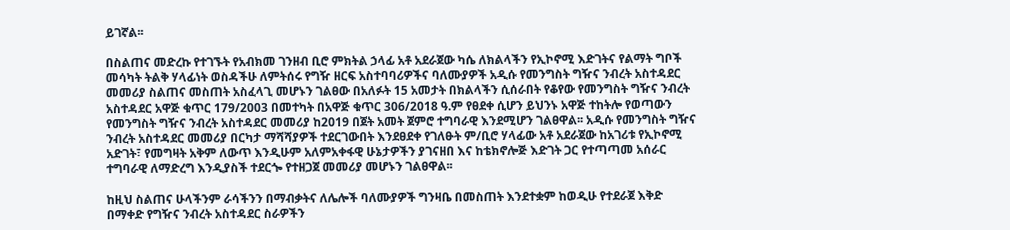ይገኛል፡፡

በስልጠና መድረኩ የተገኙት የአብክመ ገንዘብ ቢሮ ምክትል ኃላፊ አቶ አደራጀው ካሴ ለክልላችን የኢኮኖሚ እድገትና የልማት ግቦች መሳካት ትልቅ ሃላፊነት ወስዳችሁ ለምትሰሩ የግዥ ዘርፍ አስተባባሪዎችና ባለሙያዎች አዲሱ የመንግስት ግዥና ንብረት አስተዳደር መመሪያ ስልጠና መስጠት አስፈላጊ መሆኑን ገልፀው በአለፉት 15 አመታት በክልላችን ሲሰራበት የቆየው የመንግስት ግዥና ንብረት አስተዳደር አዋጅ ቁጥር 179/2003 በመተካት በአዋጅ ቁጥር 306/2018 ዓ.ም የፀደቀ ሲሆን ይህንኑ አዋጅ ተከትሎ የወጣውን የመንግስት ግዥና ንብረት አስተዳደር መመሪያ ከ2019 በጀት አመት ጀምሮ ተግባራዊ እንደሚሆን ገልፀዋል፡፡ አዲሱ የመንግስት ግዥና ንብረት አስተዳደር መመሪያ በርካታ ማሻሻያዎች ተደርገውበት እንደፀደቀ የገለፁት ም/ቢሮ ሃላፊው አቶ አደራጀው ከአገሪቱ የኢኮኖሚ አድገት፣ የመግዛት አቅም ለውጥ እንዲሁም አለምአቀፋዊ ሁኔታዎችን ያገናዘበ እና ከቴክኖሎጅ እድገት ጋር የተጣጣመ አሰራር ተግባራዊ ለማድረግ እንዲያስች ተደርጐ የተዘጋጀ መመሪያ መሆኑን ገልፀዋል፡፡

ከዚህ ስልጠና ሁላችንም ራሳችንን በማብቃትና ለሌሎች ባለሙያዎች ግንዛቤ በመስጠት እንደተቋም ከወዲሁ የተደራጀ እቅድ በማቀድ የግዥና ንብረት አስተዳደር ስራዎችን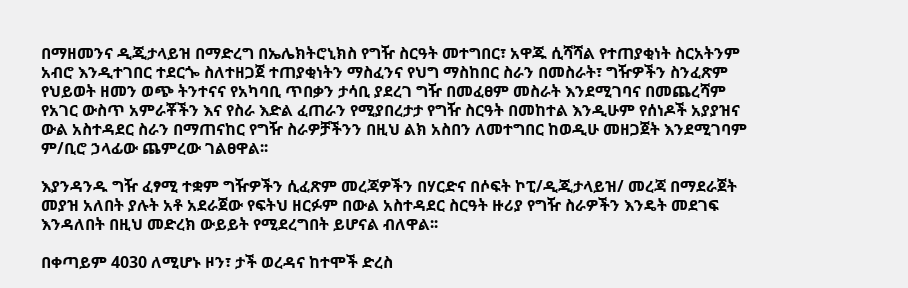በማዘመንና ዲጂታላይዝ በማድረግ በኤሌክትሮኒክስ የግዥ ስርዓት መተግበር፣ አዋጁ ሲሻሻል የተጠያቂነት ስርአትንም አብሮ እንዲተገበር ተደርጐ ስለተዘጋጀ ተጠያቂነትን ማስፈንና የህግ ማስከበር ስራን በመስራት፣ ግዥዎችን ስንፈጽም የህይወት ዘመን ወጭ ትንተናና የአካባቢ ጥበቃን ታሳቢ ያደረገ ግዥ በመፈፀም መስራት እንደሚገባና በመጨረሻም የአገር ውስጥ አምራቾችን እና የስራ እድል ፈጠራን የሚያበረታታ የግዥ ስርዓት በመከተል እንዲሁም የሰነዶች አያያዝና ውል አስተዳደር ስራን በማጠናከር የግዥ ስራዎቻችንን በዚህ ልክ አስበን ለመተግበር ከወዲሁ መዘጋጀት እንደሚገባም ም/ቢሮ ኃላፊው ጨምረው ገልፀዋል፡፡

እያንዳንዱ ግዥ ፈፃሚ ተቋም ግዥዎችን ሲፈጽም መረጃዎችን በሃርድና በሶፍት ኮፒ/ዲጂታላይዝ/ መረጃ በማደራጀት መያዝ አለበት ያሉት አቶ አደራጀው የፍትህ ዘርፉም በውል አስተዳደር ስርዓት ዙሪያ የግዥ ስራዎችን እንዴት መደገፍ እንዳለበት በዚህ መድረክ ውይይት የሚደረግበት ይሆናል ብለዋል፡፡

በቀጣይም 4030 ለሚሆኑ ዞን፣ ታች ወረዳና ከተሞች ድረስ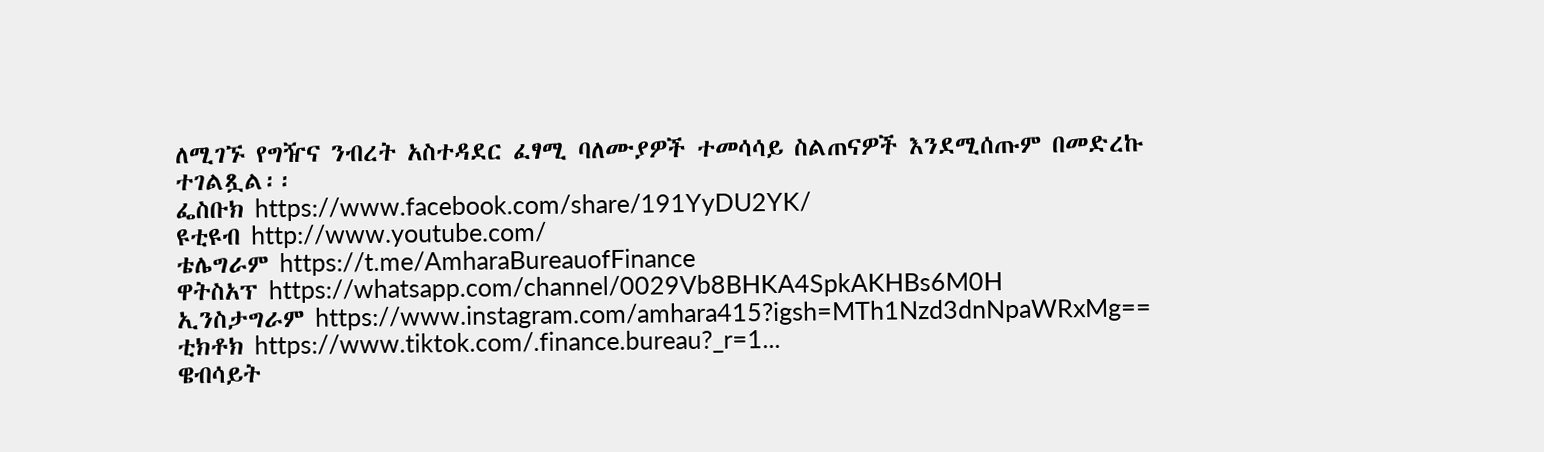ለሚገኙ የግዥና ንብረት አስተዳደር ፈፃሚ ባለሙያዎች ተመሳሳይ ስልጠናዎች እንደሚሰጡም በመድረኩ ተገልጿል፡፡
ፌስቡክ https://www.facebook.com/share/191YyDU2YK/
ዩቲዩብ http://www.youtube.com/
ቴሌግራም https://t.me/AmharaBureauofFinance
ዋትስአፕ https://whatsapp.com/channel/0029Vb8BHKA4SpkAKHBs6M0H
ኢንስታግራም https://www.instagram.com/amhara415?igsh=MTh1Nzd3dnNpaWRxMg==
ቲክቶክ https://www.tiktok.com/.finance.bureau?_r=1...
ዌብሳይት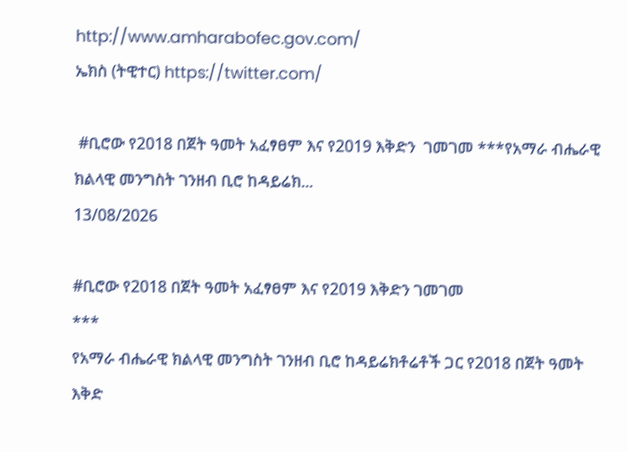http://www.amharabofec.gov.com/
ኤክስ (ትዊተር) https://twitter.com/

 #ቢሮው የ2018 በጀት ዓመት አፈፃፀም እና የ2019 እቅድን  ገመገመ ***የአማራ ብሔራዊ ክልላዊ መንግስት ገንዘብ ቢሮ ከዳይሬክ...
13/08/2026

#ቢሮው የ2018 በጀት ዓመት አፈፃፀም እና የ2019 እቅድን ገመገመ
***
የአማራ ብሔራዊ ክልላዊ መንግስት ገንዘብ ቢሮ ከዳይሬክቶሬቶች ጋር የ2018 በጀት ዓመት እቅድ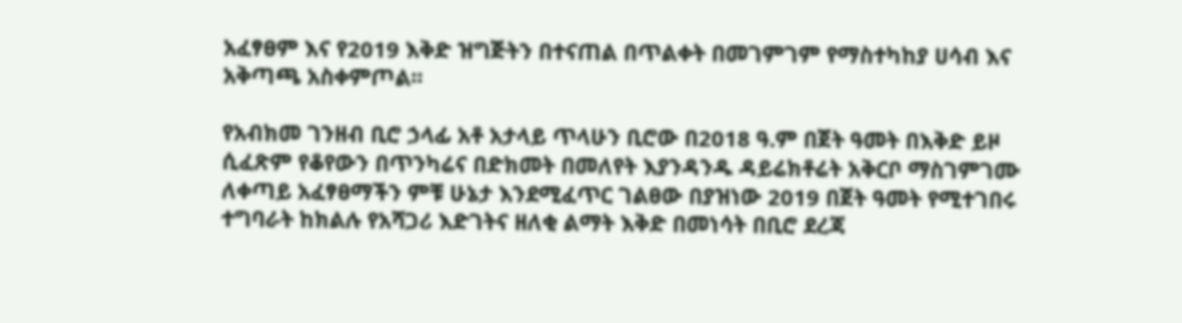አፈፃፀም እና የ2019 እቅድ ዝግጅትን በተናጠል በጥልቀት በመገምገም የማስተካከያ ሀሳብ እና አቅጣጫ አስቀምጦል፡፡

የአብክመ ገንዘብ ቢሮ ኃላፊ አቶ አታላይ ጥላሁን ቢሮው በ2018 ዓ.ም በጀት ዓመት በእቅድ ይዞ ሲፈጽም የቆየውን በጥንካሬና በድክመት በመለየት እያንዳንዱ ዳይሬክቶሬት አቅርቦ ማስገምገሙ ለቀጣይ አፈፃፀማችን ምቹ ሁኔታ እንደሚፈጥር ገልፀው በያዝነው 2019 በጀት ዓመት የሚተገበሩ ተግባራት ከክልሉ የአሻጋሪ እድገትና ዘለቂ ልማት እቅድ በመነሳት በቢሮ ደረጃ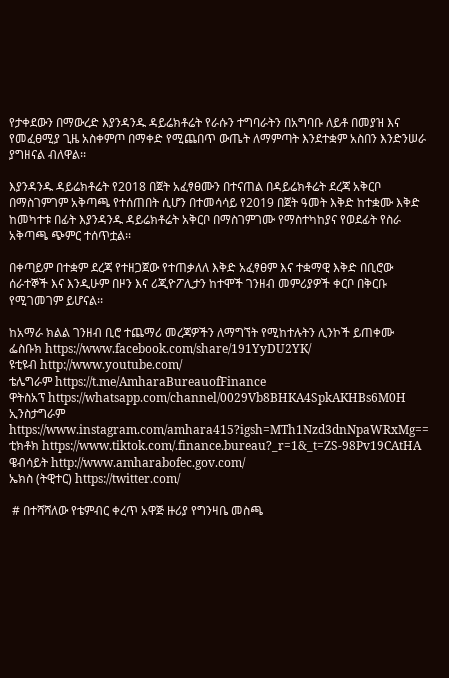የታቀደውን በማውረድ እያንዳንዱ ዳይሬክቶሬት የራሱን ተግባራትን በአግባቡ ለይቶ በመያዝ እና የመፈፀሚያ ጊዜ አስቀምጦ በማቀድ የሚጨበጥ ውጤት ለማምጣት እንደተቋም አስበን እንድንሠራ ያግዘናል ብለዋል፡፡

እያንዳንዱ ዳይሬክቶሬት የ2018 በጀት አፈፃፀሙን በተናጠል በዳይሬክቶሬት ደረጃ አቅርቦ በማስገምገም አቅጣጫ የተሰጠበት ሲሆን በተመሳሳይ የ2019 በጀት ዓመት እቅድ ከተቋሙ እቅድ ከመካተቱ በፊት እያንዳንዱ ዳይሬክቶሬት አቅርቦ በማስገምገሙ የማስተካከያና የወደፊት የስራ አቅጣጫ ጭምር ተሰጥቷል፡፡

በቀጣይም በተቋም ደረጃ የተዘጋጀው የተጠቃለለ እቅድ አፈፃፀም እና ተቋማዊ እቅድ በቢሮው ሰራተኞች እና እንዲሁም በዞን እና ሪጂዮፖሊታን ከተሞች ገንዘብ መምሪያዎች ቀርቦ በቅርቡ የሚገመገም ይሆናል፡፡

ከአማራ ክልል ገንዘብ ቢሮ ተጨማሪ መረጃዎችን ለማግኘት የሚከተሉትን ሊንኮች ይጠቀሙ
ፌስቡክ https://www.facebook.com/share/191YyDU2YK/
ዩቲዩብ http://www.youtube.com/
ቴሌግራም https://t.me/AmharaBureauofFinance
ዋትስአፕ https://whatsapp.com/channel/0029Vb8BHKA4SpkAKHBs6M0H
ኢንስታግራም https://www.instagram.com/amhara415?igsh=MTh1Nzd3dnNpaWRxMg==
ቲክቶክ https://www.tiktok.com/.finance.bureau?_r=1&_t=ZS-98Pv19CAtHA
ዌብሳይት http://www.amharabofec.gov.com/
ኤክስ (ትዊተር) https://twitter.com/

 # በተሻሻለው የቴምብር ቀረጥ አዋጅ ዙሪያ የግንዛቤ መስጫ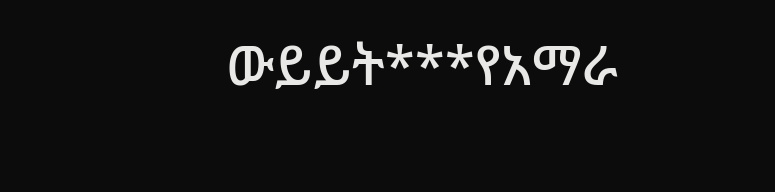ውይይት***የአማራ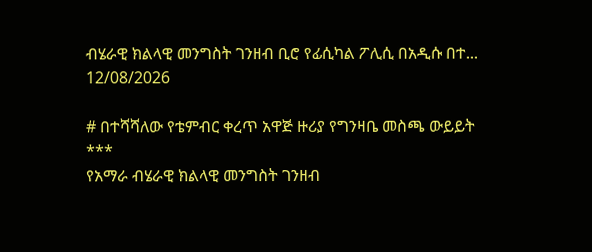ብሄራዊ ክልላዊ መንግስት ገንዘብ ቢሮ የፊሲካል ፖሊሲ በአዲሱ በተ...
12/08/2026

# በተሻሻለው የቴምብር ቀረጥ አዋጅ ዙሪያ የግንዛቤ መስጫ ውይይት
***
የአማራ ብሄራዊ ክልላዊ መንግስት ገንዘብ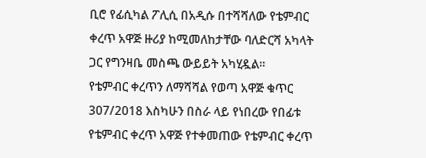ቢሮ የፊሲካል ፖሊሲ በአዲሱ በተሻሻለው የቴምብር ቀረጥ አዋጅ ዙሪያ ከሚመለከታቸው ባለድርሻ አካላት ጋር የግንዛቤ መስጫ ውይይት አካሂዷል፡፡
የቴምብር ቀረጥን ለማሻሻል የወጣ አዋጅ ቁጥር 307/2018 እስካሁን በስራ ላይ የነበረው የበፊቱ የቴምብር ቀረጥ አዋጅ የተቀመጠው የቴምብር ቀረጥ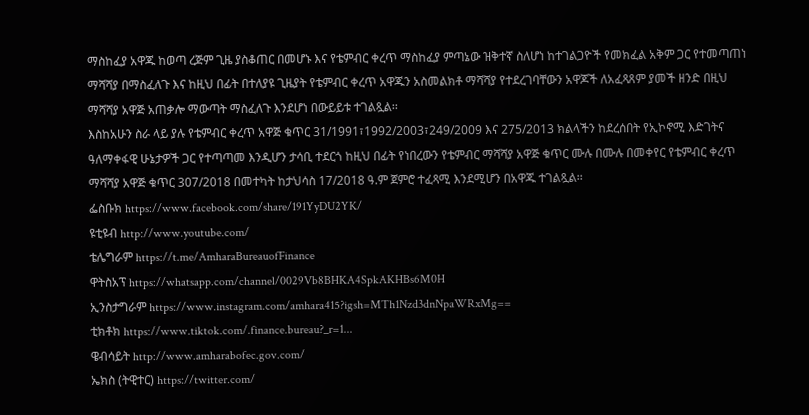ማስከፈያ አዋጁ ከወጣ ረጅም ጊዜ ያስቆጠር በመሆኑ እና የቴምብር ቀረጥ ማስከፈያ ምጣኔው ዝቅተኛ ስለሆነ ከተገልጋዮች የመክፈል አቅም ጋር የተመጣጠነ ማሻሻያ በማስፈለጉ እና ከዚህ በፊት በተለያዩ ጊዜያት የቴምብር ቀረጥ አዋጁን አስመልክቶ ማሻሻያ የተደረገባቸውን አዋጆች ለአፈጻጸም ያመች ዘንድ በዚህ ማሻሻያ አዋጅ አጠቃሎ ማውጣት ማስፈለጉ እንደሆነ በውይይቱ ተገልጿል፡፡
እስከአሁን ስራ ላይ ያሉ የቴምብር ቀረጥ አዋጅ ቁጥር 31/1991፣1992/2003፣249/2009 እና 275/2013 ክልላችን ከደረሰበት የኢኮኖሚ እድገትና ዓለማቀፋዊ ሁኔታዎች ጋር የተጣጣመ እንዲሆን ታሳቢ ተደርጎ ከዚህ በፊት የነበረውን የቴምብር ማሻሻያ አዋጅ ቁጥር ሙሉ በሙሉ በመቀየር የቴምብር ቀረጥ ማሻሻያ አዋጅ ቁጥር 307/2018 በመተካት ከታህሳስ 17/2018 ዓ.ም ጀምሮ ተፈጻሚ እንደሚሆን በአዋጁ ተገልጿል፡፡
ፌስቡክ https://www.facebook.com/share/191YyDU2YK/
ዩቲዩብ http://www.youtube.com/
ቴሌግራም https://t.me/AmharaBureauofFinance
ዋትስአፕ https://whatsapp.com/channel/0029Vb8BHKA4SpkAKHBs6M0H
ኢንስታግራም https://www.instagram.com/amhara415?igsh=MTh1Nzd3dnNpaWRxMg==
ቲክቶክ https://www.tiktok.com/.finance.bureau?_r=1...
ዌብሳይት http://www.amharabofec.gov.com/
ኤክስ (ትዊተር) https://twitter.com/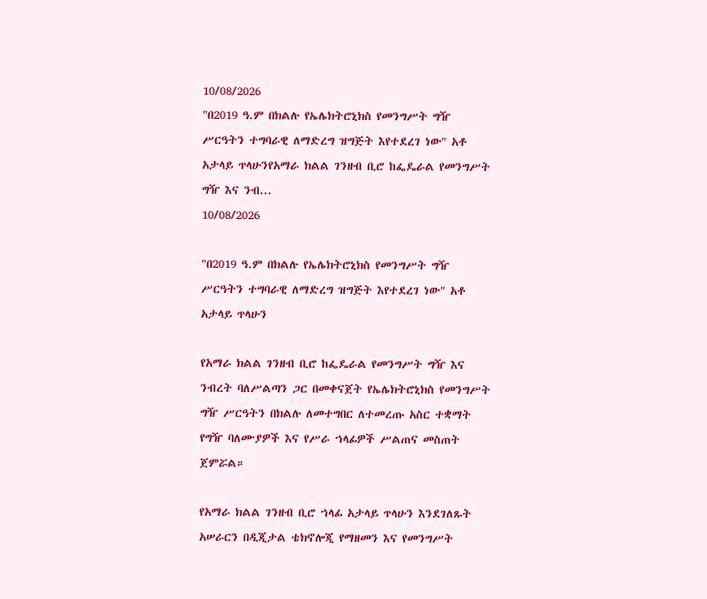10/08/2026
"በ2019 ዓ.ም በክልሉ የኤሌክትሮኒክስ የመንግሥት ግዥ ሥርዓትን ተግባራዊ ለማድረግ ዝግጅት እየተደረገ ነው" አቶ አታላይ ጥላሁንየአማራ ክልል ገንዘብ ቢሮ ከፌዴራል የመንግሥት ግዥ እና ንብ...
10/08/2026

"በ2019 ዓ.ም በክልሉ የኤሌክትሮኒክስ የመንግሥት ግዥ ሥርዓትን ተግባራዊ ለማድረግ ዝግጅት እየተደረገ ነው" አቶ አታላይ ጥላሁን

የአማራ ክልል ገንዘብ ቢሮ ከፌዴራል የመንግሥት ግዥ እና ንብረት ባለሥልጣን ጋር በመቀናጀት የኤሌክትሮኒክስ የመንግሥት ግዥ ሥርዓትን በክልሉ ለመተግበር ለተመረጡ አስር ተቋማት የግዥ ባለሙያዎች እና የሥራ ኀላፊዎች ሥልጠና መስጠት ጀምሯል።

የአማራ ክልል ገንዘብ ቢሮ ኀላፊ አታላይ ጥላሁን እንደገለጹት አሠራርን በዲጂታል ቴክኖሎጂ የማዘመን እና የመንግሥት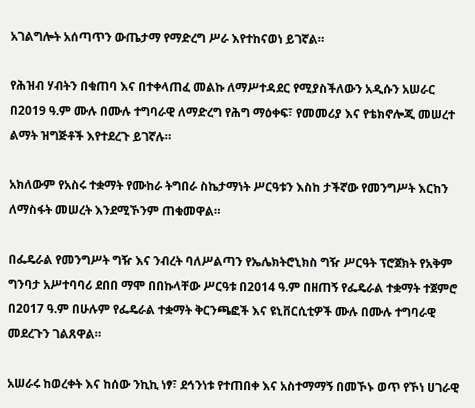አገልግሎት አሰጣጥን ውጤታማ የማድረግ ሥራ እየተከናወነ ይገኛል።

የሕዝብ ሃብትን በቁጠባ እና በተቀላጠፈ መልኩ ለማሥተዳደር የሚያስችለውን አዲሱን አሠራር በ2019 ዓ.ም ሙሉ በሙሉ ተግባራዊ ለማድረግ የሕግ ማዕቀፍ፣ የመመሪያ እና የቴክኖሎጂ መሠረተ ልማት ዝግጅቶች እየተደረጉ ይገኛሉ።

አክለውም የአስሩ ተቋማት የሙከራ ትግበራ ስኬታማነት ሥርዓቱን እስከ ታችኛው የመንግሥት እርከን ለማስፋት መሠረት እንደሚኾንም ጠቁመዋል።

በፌዴራል የመንግሥት ግዥ እና ንብረት ባለሥልጣን የኤሌክትሮኒክስ ግዥ ሥርዓት ፕሮጀክት የአቅም ግንባታ አሥተባባሪ ደበበ ማሞ በበኩላቸው ሥርዓቱ በ2014 ዓ.ም በዘጠኝ የፌዴራል ተቋማት ተጀምሮ በ2017 ዓ.ም በሁሉም የፌዴራል ተቋማት ቅርንጫፎች እና ዩኒቨርሲቲዎች ሙሉ በሙሉ ተግባራዊ መደረጉን ገልጸዋል።

አሠራሩ ከወረቀት እና ከሰው ንኪኪ ነፃ፣ ደኅንነቱ የተጠበቀ እና አስተማማኝ በመኾኑ ወጥ የኾነ ሀገራዊ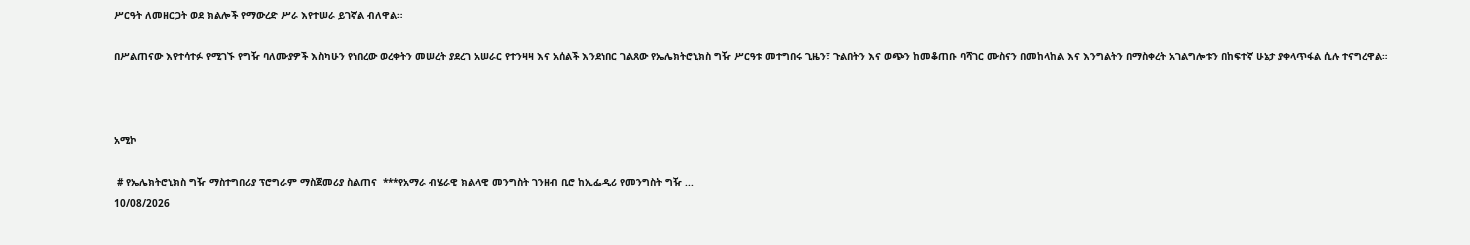ሥርዓት ለመዘርጋት ወደ ክልሎች የማውረድ ሥራ እየተሠራ ይገኛል ብለዋል።

በሥልጠናው እየተሳተፉ የሚገኙ የግዥ ባለሙያዎች እስካሁን የነበረው ወረቀትን መሠረት ያደረገ አሠራር የተንዛዛ እና አሰልች እንደነበር ገልጸው የኤሌክትሮኒክስ ግዥ ሥርዓቱ መተግበሩ ጊዜን፣ ጉልበትን እና ወጭን ከመቆጠቡ ባሻገር ሙስናን በመከላከል እና እንግልትን በማስቀረት አገልግሎቱን በከፍተኛ ሁኔታ ያቀላጥፋል ሲሉ ተናግረዋል።



አሚኮ

 # የኤሌክትሮኒክስ ግዥ ማስተግበሪያ ፕሮግራም ማስጀመሪያ ስልጠና  ***የአማራ ብሄራዊ ክልላዊ መንግስት ገንዘብ ቢሮ ከኢፌዲሪ የመንግስት ግዥ ...
10/08/2026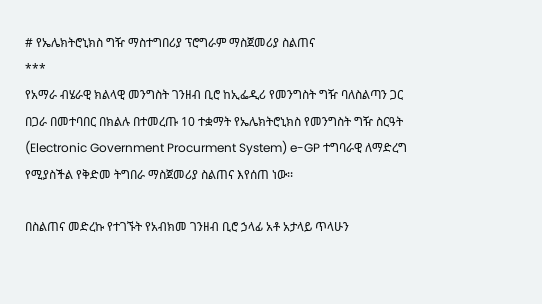# የኤሌክትሮኒክስ ግዥ ማስተግበሪያ ፕሮግራም ማስጀመሪያ ስልጠና
***
የአማራ ብሄራዊ ክልላዊ መንግስት ገንዘብ ቢሮ ከኢፌዲሪ የመንግስት ግዥ ባለስልጣን ጋር በጋራ በመተባበር በክልሉ በተመረጡ 10 ተቋማት የኤሌክትሮኒክስ የመንግስት ግዥ ስርዓት (Electronic Government Procurment System) e-GP ተግባራዊ ለማድረግ የሚያስችል የቅድመ ትግበራ ማስጀመሪያ ስልጠና እየሰጠ ነው፡፡

በስልጠና መድረኩ የተገኙት የአብክመ ገንዘብ ቢሮ ኃላፊ አቶ አታላይ ጥላሁን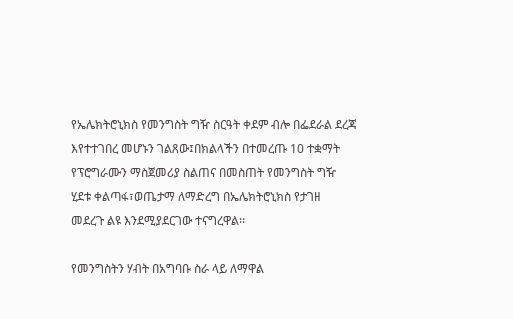የኤሌክትሮኒክስ የመንግስት ግዥ ስርዓት ቀደም ብሎ በፌደራል ደረጃ እየተተገበረ መሆኑን ገልጸው፤በክልላችን በተመረጡ 10 ተቋማት የፕሮግራሙን ማስጀመሪያ ስልጠና በመስጠት የመንግስት ግዥ ሂደቱ ቀልጣፋ፣ወጤታማ ለማድረግ በኤሌክትሮኒክስ የታገዘ መደረጉ ልዩ እንደሚያደርገው ተናግረዋል፡፡

የመንግስትን ሃብት በአግባቡ ስራ ላይ ለማዋል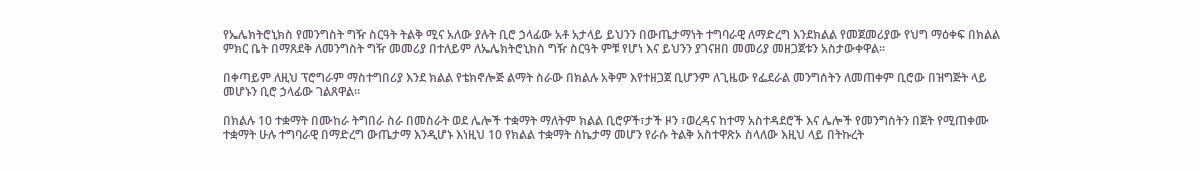የኤሌክትሮኒክስ የመንግስት ግዥ ስርዓት ትልቅ ሚና አለው ያሉት ቢሮ ኃላፊው አቶ አታላይ ይህንን በውጤታማነት ተግባራዊ ለማድረግ እንደክልል የመጀመሪያው የህግ ማዕቀፍ በክልል ምክር ቤት በማጸደቅ ለመንግስት ግዥ መመሪያ በተለይም ለኤሌክትሮኒክስ ግዥ ስርዓት ምቹ የሆነ እና ይህንን ያገናዘበ መመሪያ መዘጋጀቱን አስታውቀዋል፡፡

በቀጣይም ለዚህ ፕሮግራም ማስተግበሪያ እንደ ክልል የቴክኖሎጅ ልማት ስራው በክልሉ አቅም እየተዘጋጀ ቢሆንም ለጊዜው የፌደራል መንግሰትን ለመጠቀም ቢሮው በዝግጅት ላይ መሆኑን ቢሮ ኃላፊው ገልጸዋል፡፡

በክልሉ 10 ተቋማት በሙከራ ትግበራ ስራ በመስራት ወደ ሌሎች ተቋማት ማለትም ክልል ቢሮዎች፣ታች ዞን ፣ወረዳና ከተማ አስተዳደሮች እና ሌሎች የመንግስትን በጀት የሚጠቀሙ ተቋማት ሁሉ ተግባራዊ በማድረግ ውጤታማ እንዲሆኑ እነዚህ 10 የክልል ተቋማት ስኬታማ መሆን የራሱ ትልቅ አስተዋጽኦ ስላለው እዚህ ላይ በትኩረት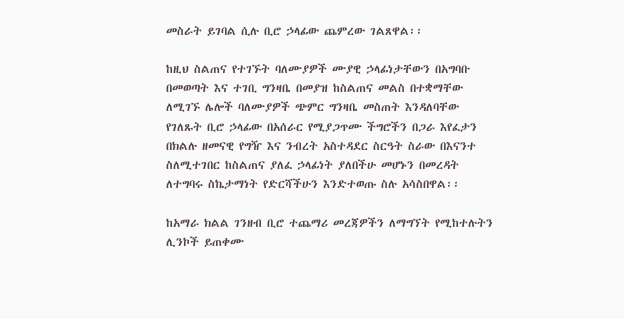መስራት ይገባል ሲሉ ቢሮ ኃላፊው ጨምረው ገልጸዋል፡፡

ከዚህ ስልጠና የተገኙት ባለሙያዎች ሙያዊ ኃላፊነታቸውን በአግባቡ በመወጣት እና ተገቢ ግንዛቤ በመያዝ ከስልጠና መልስ በተቋማቸው ለሚገኙ ሌሎች ባለሙያዎች ጭምር ግንዛቤ መስጠት እንዳለባቸው የገለጹት ቢሮ ኃላፊው በአሰራር የሚያጋጥሙ ችግሮችን በጋራ እየፈታን በክልሉ ዘመናዊ የግዥ እና ንብረት አስተዳደር ስርዓት ስራው በእናንተ ስለሚተገበር ከስልጠና ያለፈ ኃላፊነት ያለበችሁ መሆኑን በመረዳት ለተግባሩ ስኬታማነት የድርሻችሁን እንድተወጡ ስሉ አሳስበዋል፡፡

ከአማራ ክልል ገንዘብ ቢሮ ተጨማሪ መረጃዎችን ለማግኘት የሚከተሉትን ሊንኮች ይጠቀሙ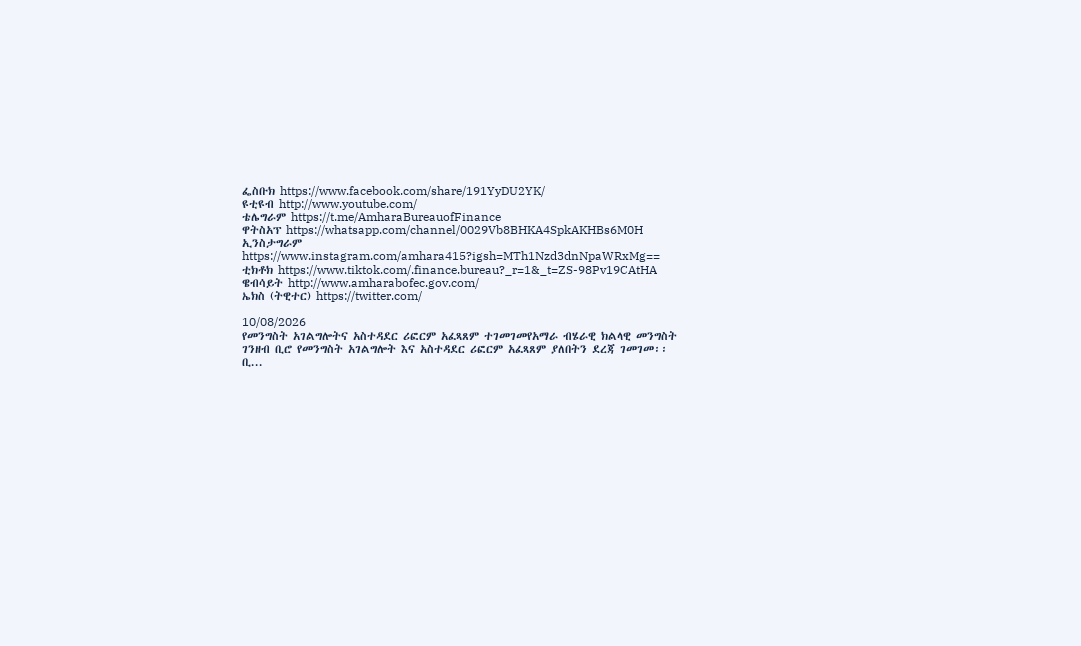ፌስቡክ https://www.facebook.com/share/191YyDU2YK/
ዩቲዩብ http://www.youtube.com/
ቴሌግራም https://t.me/AmharaBureauofFinance
ዋትስአፕ https://whatsapp.com/channel/0029Vb8BHKA4SpkAKHBs6M0H
ኢንስታግራም https://www.instagram.com/amhara415?igsh=MTh1Nzd3dnNpaWRxMg==
ቲክቶክ https://www.tiktok.com/.finance.bureau?_r=1&_t=ZS-98Pv19CAtHA
ዌብሳይት http://www.amharabofec.gov.com/
ኤክስ (ትዊተር) https://twitter.com/

10/08/2026
የመንግስት አገልግሎትና አስተዳደር ሪፎርም አፈጻጸም ተገመገመየአማራ ብሄራዊ ክልላዊ መንግስት ገንዘብ ቢሮ የመንግስት አገልግሎት እና አስተዳደር ሪፎርም አፈጻጸም ያለበትን ደረጃ ገመገመ፡፡ ቢ...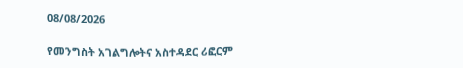08/08/2026

የመንግስት አገልግሎትና አስተዳደር ሪፎርም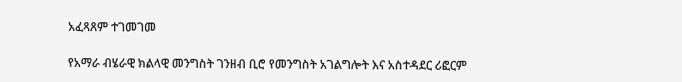አፈጻጸም ተገመገመ

የአማራ ብሄራዊ ክልላዊ መንግስት ገንዘብ ቢሮ የመንግስት አገልግሎት እና አስተዳደር ሪፎርም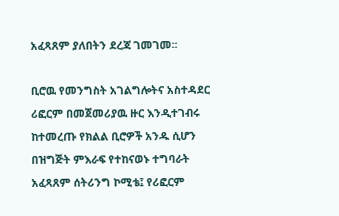አፈጻጸም ያለበትን ደረጃ ገመገመ፡፡

ቢሮዉ የመንግስት አገልግሎትና አስተዳደር ሪፎርም በመጀመሪያዉ ዙር እንዲተገብሩ ከተመረጡ የክልል ቢሮዎች አንዱ ሲሆን በዝግጅት ምእራፍ የተከናወኑ ተግባራት አፈጻጸም ሰትሪንግ ኮሚቴ፤ የሪፎርም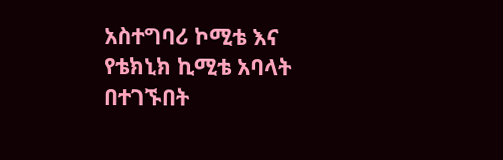አስተግባሪ ኮሚቴ እና የቴክኒክ ኪሚቴ አባላት በተገኙበት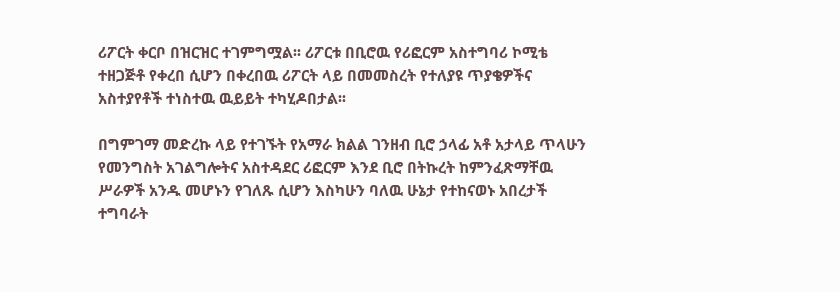ሪፖርት ቀርቦ በዝርዝር ተገምግሟል፡፡ ሪፖርቱ በቢሮዉ የሪፎርም አስተግባሪ ኮሚቴ ተዘጋጅቶ የቀረበ ሲሆን በቀረበዉ ሪፖርት ላይ በመመስረት የተለያዩ ጥያቄዎችና አስተያየቶች ተነስተዉ ዉይይት ተካሂዶበታል፡፡

በግምገማ መድረኩ ላይ የተገኙት የአማራ ክልል ገንዘብ ቢሮ ኃላፊ አቶ አታላይ ጥላሁን የመንግስት አገልግሎትና አስተዳደር ሪፎርም እንደ ቢሮ በትኩረት ከምንፈጽማቸዉ ሥራዎች አንዱ መሆኑን የገለጹ ሲሆን እስካሁን ባለዉ ሁኔታ የተከናወኑ አበረታች ተግባራት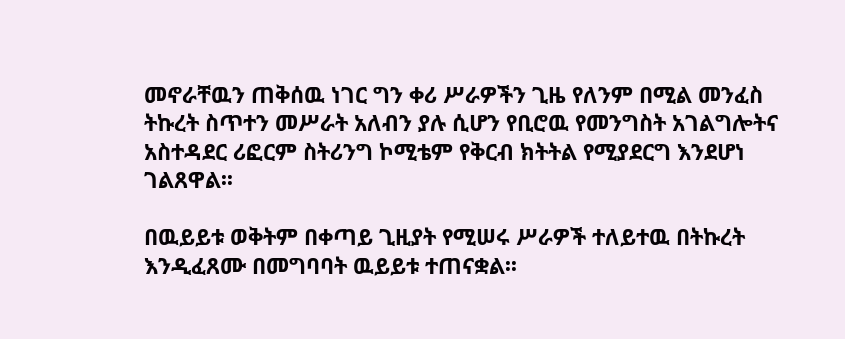መኖራቸዉን ጠቅሰዉ ነገር ግን ቀሪ ሥራዎችን ጊዜ የለንም በሚል መንፈስ ትኩረት ስጥተን መሥራት አለብን ያሉ ሲሆን የቢሮዉ የመንግስት አገልግሎትና አስተዳደር ሪፎርም ስትሪንግ ኮሚቴም የቅርብ ክትትል የሚያደርግ እንደሆነ ገልጸዋል፡፡

በዉይይቱ ወቅትም በቀጣይ ጊዚያት የሚሠሩ ሥራዎች ተለይተዉ በትኩረት እንዲፈጸሙ በመግባባት ዉይይቱ ተጠናቋል፡፡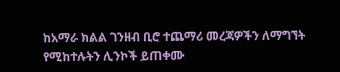ከአማራ ክልል ገንዘብ ቢሮ ተጨማሪ መረጃዎችን ለማግኘት የሚከተሉትን ሊንኮች ይጠቀሙ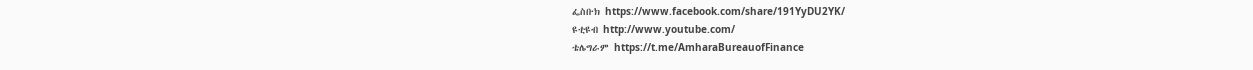ፌስቡክ https://www.facebook.com/share/191YyDU2YK/
ዩቲዩብ http://www.youtube.com/
ቴሌግራም https://t.me/AmharaBureauofFinance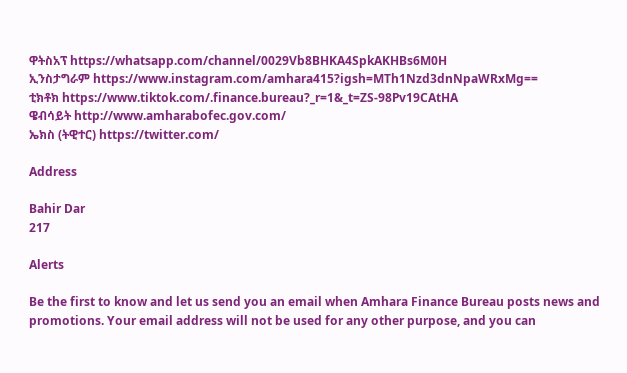ዋትስአፕ https://whatsapp.com/channel/0029Vb8BHKA4SpkAKHBs6M0H
ኢንስታግራም https://www.instagram.com/amhara415?igsh=MTh1Nzd3dnNpaWRxMg==
ቲክቶክ https://www.tiktok.com/.finance.bureau?_r=1&_t=ZS-98Pv19CAtHA
ዌብሳይት http://www.amharabofec.gov.com/
ኤክስ (ትዊተር) https://twitter.com/

Address

Bahir Dar
217

Alerts

Be the first to know and let us send you an email when Amhara Finance Bureau posts news and promotions. Your email address will not be used for any other purpose, and you can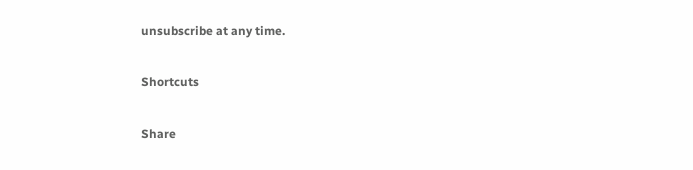unsubscribe at any time.

Shortcuts

Share